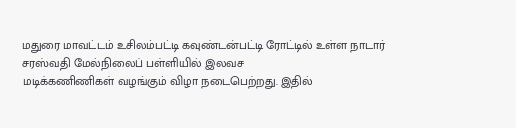மதுரை மாவட்டம் உசிலம்பட்டி கவுண்டன்பட்டி ரோட்டில் உள்ள நாடார் சரஸ்வதி மேல்நிலைப் பள்ளியில் இலவச
மடிக்கணிணிகள் வழங்கும் விழா நடைபெற்றது. இதில்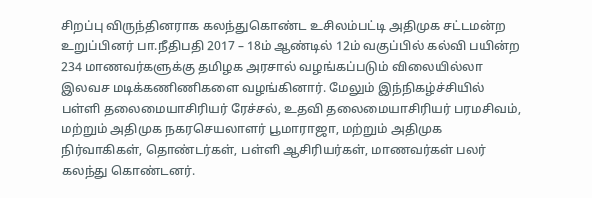சிறப்பு விருந்தினராக கலந்துகொண்ட உசிலம்பட்டி அதிமுக சட்டமன்ற உறுப்பினர் பா.நீதிபதி 2017 – 18ம் ஆண்டில் 12ம் வகுப்பில் கல்வி பயின்ற 234 மாணவர்களுக்கு தமிழக அரசால் வழங்கப்படும் விலையில்லா இலவச மடிக்கணிணிகளை வழங்கினார். மேலும் இந்நிகழ்ச்சியில் பள்ளி தலைமையாசிரியர் ரேச்சல், உதவி தலைமையாசிரியர் பரமசிவம், மற்றும் அதிமுக நகரசெயலாளர் பூமாராஜா, மற்றும் அதிமுக நிர்வாகிகள், தொண்டர்கள், பள்ளி ஆசிரியர்கள், மாணவர்கள் பலர் கலந்து கொண்டனர்.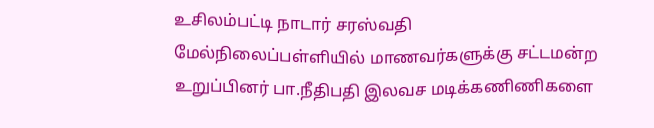உசிலம்பட்டி நாடார் சரஸ்வதி மேல்நிலைப்பள்ளியில் மாணவர்களுக்கு சட்டமன்ற உறுப்பினர் பா.நீதிபதி இலவச மடிக்கணிணிகளை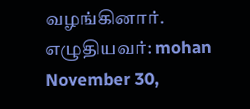வழங்கினார்.
எழுதியவர்: mohan November 30,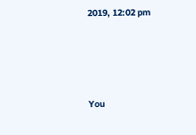2019, 12:02 pm




You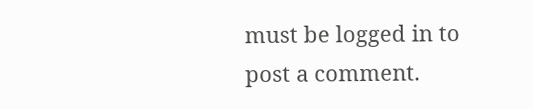must be logged in to post a comment.